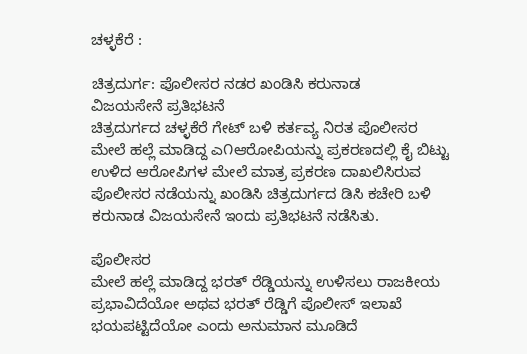ಚಳ್ಳಕೆರೆ :

ಚಿತ್ರದುರ್ಗ: ಪೊಲೀಸರ ನಡರ ಖಂಡಿಸಿ ಕರುನಾಡ
ವಿಜಯಸೇನೆ ಪ್ರತಿಭಟನೆ
ಚಿತ್ರದುರ್ಗದ ಚಳ್ಳಕೆರೆ ಗೇಟ್ ಬಳಿ ಕರ್ತವ್ಯ ನಿರತ ಪೊಲೀಸರ
ಮೇಲೆ ಹಲ್ಲೆ ಮಾಡಿದ್ದ ಎ೧ಆರೋಪಿಯನ್ನು ಪ್ರಕರಣದಲ್ಲಿ ಕೈ ಬಿಟ್ಟು
ಉಳಿದ ಆರೋಪಿಗಳ ಮೇಲೆ ಮಾತ್ರ ಪ್ರಕರಣ ದಾಖಲಿಸಿರುವ
ಪೊಲೀಸರ ನಡೆಯನ್ನು ಖಂಡಿಸಿ ಚಿತ್ರದುರ್ಗದ ಡಿಸಿ ಕಚೇರಿ ಬಳಿ
ಕರುನಾಡ ವಿಜಯಸೇನೆ ಇಂದು ಪ್ರತಿಭಟನೆ ನಡೆಸಿತು.

ಪೊಲೀಸರ
ಮೇಲೆ ಹಲ್ಲೆ ಮಾಡಿದ್ದ ಭರತ್ ರೆಡ್ಡಿಯನ್ನು ಉಳಿಸಲು ರಾಜಕೀಯ
ಪ್ರಭಾವಿದೆಯೋ ಅಥವ ಭರತ್ ರೆಡ್ಡಿಗೆ ಪೊಲೀಸ್ ಇಲಾಖೆ
ಭಯಪಟ್ಟಿದೆಯೋ ಎಂದು ಅನುಮಾನ ಮೂಡಿದೆ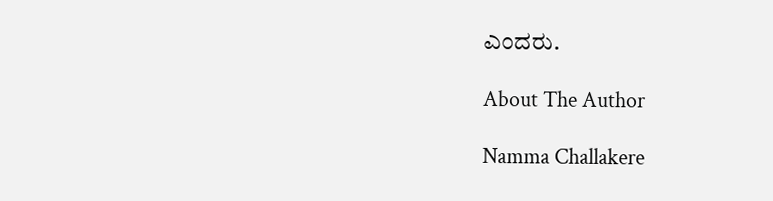ಎಂದರು.

About The Author

Namma Challakere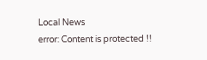Local News
error: Content is protected !!